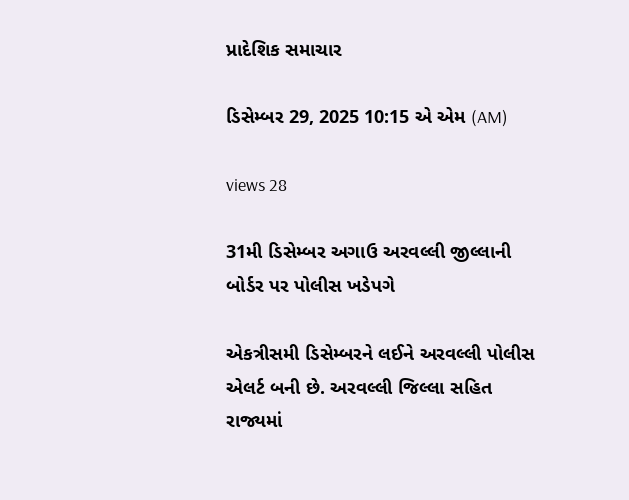પ્રાદેશિક સમાચાર

ડિસેમ્બર 29, 2025 10:15 એ એમ (AM)

views 28

31મી ડિસેમ્બર અગાઉ અરવલ્લી જીલ્લાની બોર્ડર પર પોલીસ ખડેપગે

એકત્રીસમી ડિસેમ્બરને લઈને અરવલ્લી પોલીસ એલર્ટ બની છે. અરવલ્લી જિલ્લા સહિત રાજ્યમાં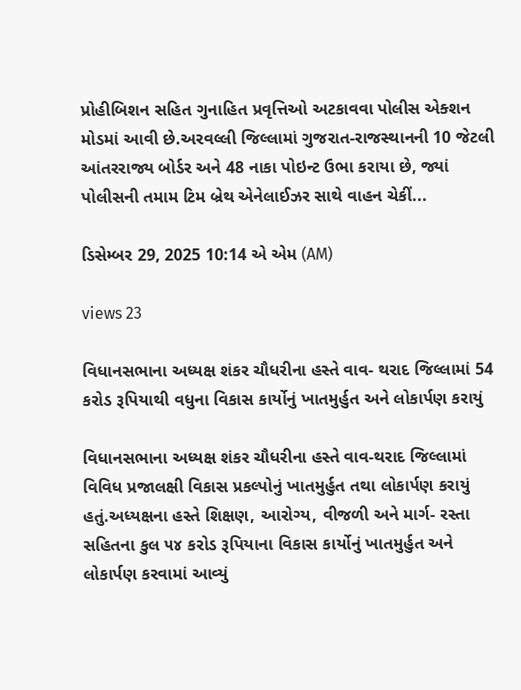પ્રોહીબિશન સહિત ગુનાહિત પ્રવૃત્તિઓ અટકાવવા પોલીસ એક્શન મોડમાં આવી છે.અરવલ્લી જિલ્લામાં ગુજરાત-રાજસ્થાનની 10 જેટલી આંતરરાજ્ય બોર્ડર અને 48 નાકા પોઇન્ટ ઉભા કરાયા છે, જ્યાં પોલીસની તમામ ટિમ બ્રેથ એનેલાઈઝર સાથે વાહન ચેકીં...

ડિસેમ્બર 29, 2025 10:14 એ એમ (AM)

views 23

વિધાનસભાના અધ્યક્ષ શંકર ચૌધરીના હસ્તે વાવ- થરાદ જિલ્લામાં 54 કરોડ રૂપિયાથી વધુના વિકાસ કાર્યોનું ખાતમુર્હુત અને લોકાર્પણ કરાયું

વિધાનસભાના અધ્યક્ષ શંકર ચૌધરીના હસ્તે વાવ-થરાદ જિલ્લામાં વિવિધ પ્રજાલક્ષી વિકાસ પ્રકલ્પોનું ખાતમુર્હુત તથા લોકાર્પણ કરાયું હતું.અધ્યક્ષના હસ્તે શિક્ષણ, આરોગ્ય, વીજળી અને માર્ગ- રસ્તા સહિતના કુલ ૫૪ કરોડ રૂપિયાના વિકાસ કાર્યોનું ખાતમુર્હુત અને લોકાર્પણ કરવામાં આવ્યું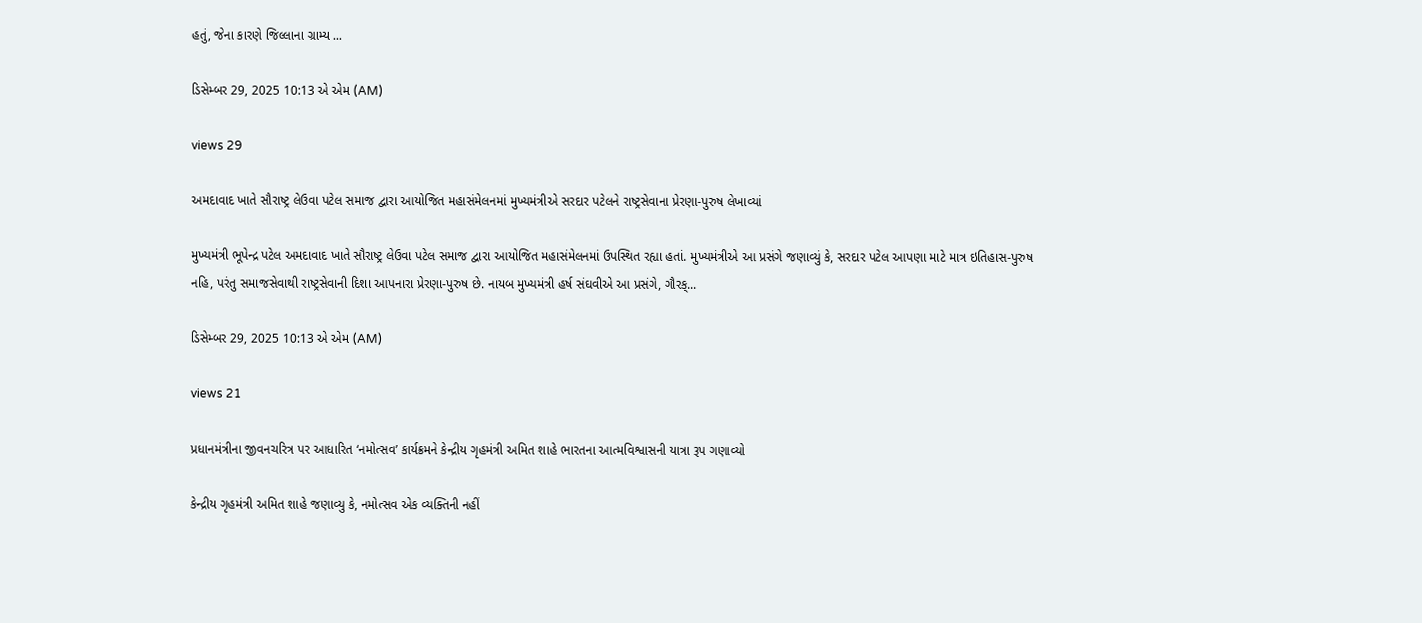હતું, જેના કારણે જિલ્લાના ગ્રામ્ય ...

ડિસેમ્બર 29, 2025 10:13 એ એમ (AM)

views 29

અમદાવાદ ખાતે સૌરાષ્ટ્ર લેઉવા પટેલ સમાજ દ્વારા આયોજિત મહાસંમેલનમાં મુખ્યમંત્રીએ સરદાર પટેલને રાષ્ટ્રસેવાના પ્રેરણા-પુરુષ લેખાવ્યાં

મુખ્યમંત્રી ભૂપેન્દ્ર પટેલ અમદાવાદ ખાતે સૌરાષ્ટ્ર લેઉવા પટેલ સમાજ દ્વારા આયોજિત મહાસંમેલનમાં ઉપસ્થિત રહ્યા હતાં. મુખ્યમંત્રીએ આ પ્રસંગે જણાવ્યું કે, સરદાર પટેલ આપણા માટે માત્ર ઇતિહાસ-પુરુષ નહિ, પરંતુ સમાજસેવાથી રાષ્ટ્રસેવાની દિશા આપનારા પ્રેરણા-પુરુષ છે. નાયબ મુખ્યમંત્રી હર્ષ સંઘવીએ આ પ્રસંગે, ગૌરક્...

ડિસેમ્બર 29, 2025 10:13 એ એમ (AM)

views 21

પ્રધાનમંત્રીના જીવનચરિત્ર પર આધારિત ‘નમોત્સવ’ કાર્યક્રમને કેન્દ્રીય ગૃહમંત્રી અમિત શાહે ભારતના આત્મવિશ્વાસની યાત્રા રૂપ ગણાવ્યો

કેન્દ્રીય ગૃહમંત્રી અમિત શાહે જણાવ્યુ કે, નમોત્સવ એક વ્યક્તિની નહીં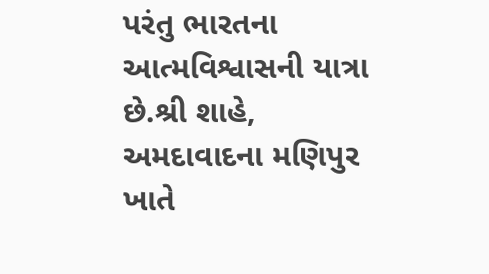પરંતુ ભારતના આત્મવિશ્વાસની યાત્રા છે.શ્રી શાહે, અમદાવાદના મણિપુર ખાતે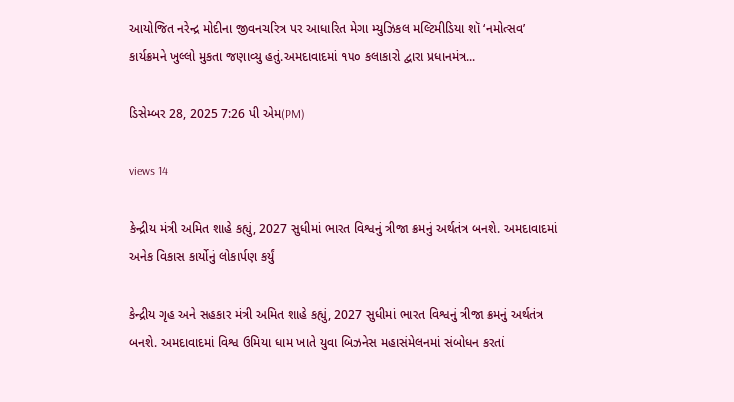આયોજિત નરેન્દ્ર મોદીના જીવનચરિત્ર પર આધારિત મેગા મ્યુઝિકલ મલ્ટિમીડિયા શૉ ‘નમોત્સવ’ કાર્યક્રમને ખુલ્લો મુકતા જણાવ્યુ હતું.અમદાવાદમાં ૧૫૦ કલાકારો દ્વારા પ્રધાનમંત્ર...

ડિસેમ્બર 28, 2025 7:26 પી એમ(PM)

views 14

કેન્દ્રીય મંત્રી અમિત શાહે કહ્યું, 2027 સુધીમાં ભારત વિશ્વનું ત્રીજા ક્રમનું અર્થતંત્ર બનશે. અમદાવાદમાં અનેક વિકાસ કાર્યોનું લોકાર્પણ કર્યું

કેન્દ્રીય ગૃહ અને સહકાર મંત્રી અમિત શાહે કહ્યું, 2027 સુધીમાં ભારત વિશ્વનું ત્રીજા ક્રમનું અર્થતંત્ર બનશે. અમદાવાદમાં વિશ્વ ઉમિયા ધામ ખાતે યુવા બિઝનેસ મહાસંમેલનમાં સંબોધન કરતાં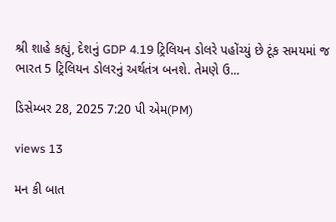શ્રી શાહે કહ્યું, દેશનું GDP 4.19 ટ્રિલિયન ડોલરે પહોંચ્યું છે ટૂંક સમયમાં જ ભારત 5 ટ્રિલિયન ડોલરનું અર્થતંત્ર બનશે. તેમણે ઉ...

ડિસેમ્બર 28, 2025 7:20 પી એમ(PM)

views 13

મન કી બાત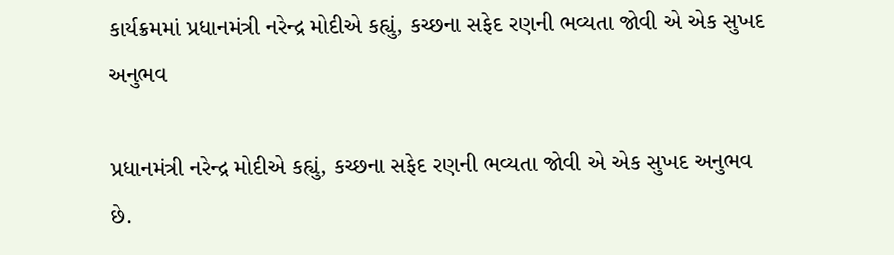કાર્યક્રમમાં પ્રધાનમંત્રી નરેન્દ્ર મોદીએ કહ્યું, કચ્છના સફેદ રણની ભવ્યતા જોવી એ એક સુખદ અનુભવ

પ્રધાનમંત્રી નરેન્દ્ર મોદીએ કહ્યું, કચ્છના સફેદ રણની ભવ્યતા જોવી એ એક સુખદ અનુભવ છે.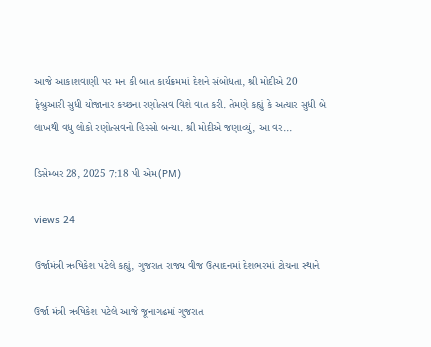આજે આકાશવાણી પર મન કી બાત કાર્યક્રમમાં દેશને સંબોધતા, શ્રી મોદીએ 20 ફેબ્રુઆરી સુધી યોજાનાર કચ્છના રણોત્સવ વિશે વાત કરી. તેમણે કહ્યું કે અત્યાર સુધી બે લાખથી વધુ લોકો રણોત્સવનો હિસ્સો બન્યા. શ્રી મોદીએ જણાવ્યું, આ વર...

ડિસેમ્બર 28, 2025 7:18 પી એમ(PM)

views 24

ઉર્જામંત્રી ઋષિકેશ પટેલે કહ્યું, ગુજરાત રાજ્ય વીજ ઉત્પાદનમાં દેશભરમાં ટોચના સ્થાને

ઉર્જા મંત્રી ઋષિકેશ પટેલે આજે જૂનાગઢમાં ગુજરાત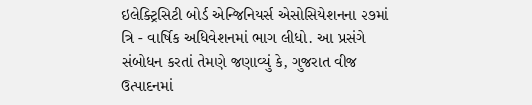ઇલેક્ટ્રિસિટી બોર્ડ એન્જિનિયર્સ એસોસિયેશનના ૨૭માં ત્રિ - વાર્ષિક અધિવેશનમાં ભાગ લીધો. આ પ્રસંગે સંબોધન કરતાં તેમણે જણાવ્યું કે, ગુજરાત વીજ ઉત્પાદનમાં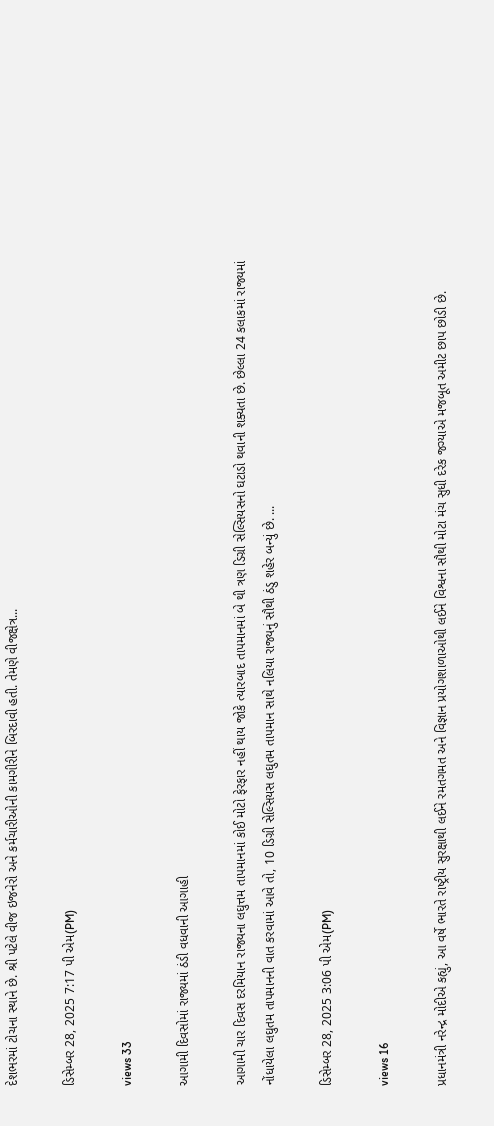દેશભરમાં ટોચના સ્થાને છે. શ્રી પટેલે વીજ ઇજનેરો અને કર્મચારીઓની કામગીરીને બિરદાવી હતી. તેમણે વીજક્ષેત્ર...

ડિસેમ્બર 28, 2025 7:17 પી એમ(PM)

views 33

આગામી દિવસોમાં રાજ્યમાં ઠંડી વધવાની આગાહી

આગામી ચાર દિવસ દરમિયાન રાજ્યના લઘુત્તમ તાપમાનમાં કોઈ મોટો ફેરફાર નહીં થાય જોકે ત્યારબાદ તાપમાનમાં બે થી ત્રણ ડિગ્રી સેલ્સિયસનો ઘટાડો થવાની શક્યતા છે. છેલ્લા 24 કલાકમાં રાજ્યમાં નોંધાયેલા લઘુતમ તાપમાનની વાત કરવામાં આવે તો, 10 ડિગ્રી સેલ્સિયસ લઘુતમ તાપમાન સાથે નલિયા રાજ્યનું સૌથી ઠંડુ શહેર બન્યું છે. ...

ડિસેમ્બર 28, 2025 3:06 પી એમ(PM)

views 16

પ્રધાનમંત્રી નરેન્દ્ર મોદીએ કહ્યું, આ વર્ષે ભારતે રાષ્ટ્રીય સુરક્ષાથી લઈને રમતગમત અને વિજ્ઞાન પ્રયોગશાળાઓથી લઈને વિશ્વના સૌથી મોટા મંચ સુધી દરેક જગ્યાએ મજબૂત અમીટ છાપ છોડી છે.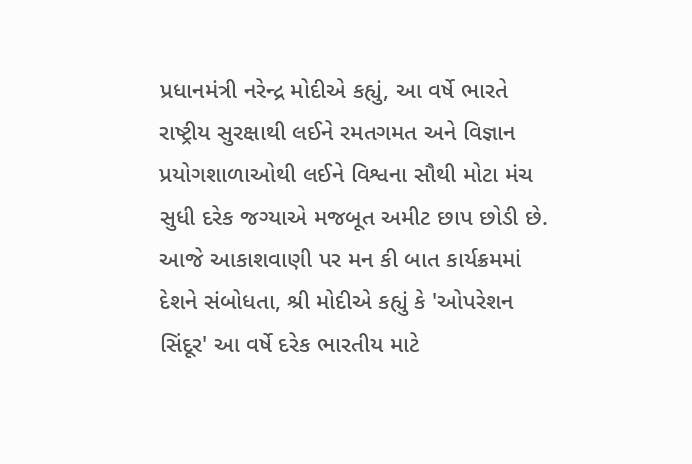પ્રધાનમંત્રી નરેન્દ્ર મોદીએ કહ્યું, આ વર્ષે ભારતે રાષ્ટ્રીય સુરક્ષાથી લઈને રમતગમત અને વિજ્ઞાન પ્રયોગશાળાઓથી લઈને વિશ્વના સૌથી મોટા મંચ સુધી દરેક જગ્યાએ મજબૂત અમીટ છાપ છોડી છે. આજે આકાશવાણી પર મન કી બાત કાર્યક્રમમાં દેશને સંબોધતા, શ્રી મોદીએ કહ્યું કે 'ઓપરેશન સિંદૂર' આ વર્ષે દરેક ભારતીય માટે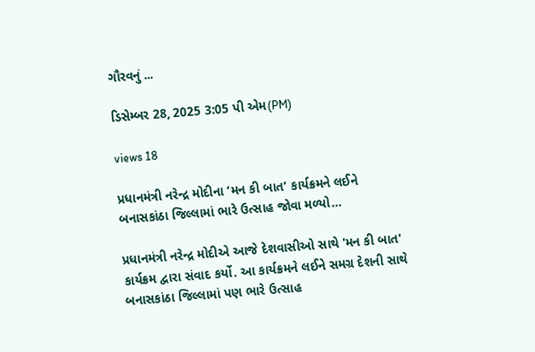ગૌરવનું ...

ડિસેમ્બર 28, 2025 3:05 પી એમ(PM)

views 18

પ્રધાનમંત્રી નરેન્દ્ર મોદીના ‘મન કી બાત’ કાર્યક્રમને લઈને બનાસકાંઠા જિલ્લામાં ભારે ઉત્સાહ જોવા મળ્યો…

પ્રધાનમંત્રી નરેન્દ્ર મોદીએ આજે દેશવાસીઓ સાથે 'મન કી બાત' કાર્યક્રમ દ્વારા સંવાદ કર્યો. આ કાર્યક્રમને લઈને સમગ્ર દેશની સાથે બનાસકાંઠા જિલ્લામાં પણ ભારે ઉત્સાહ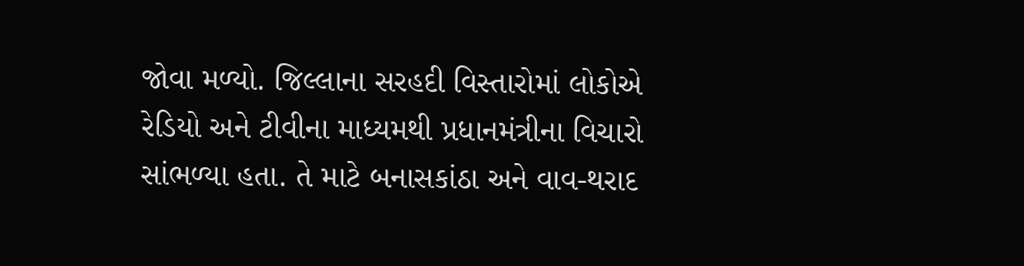જોવા મળ્યો. જિલ્લાના સરહદી વિસ્તારોમાં લોકોએ રેડિયો અને ટીવીના માધ્યમથી પ્રધાનમંત્રીના વિચારો સાંભળ્યા હતા. તે માટે બનાસકાંઠા અને વાવ-થરાદ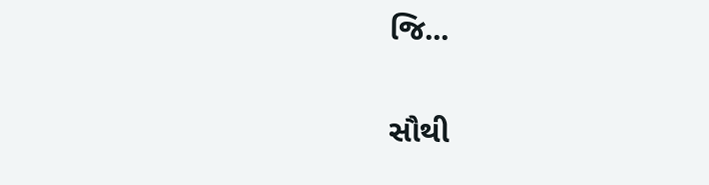જિ...

સૌથી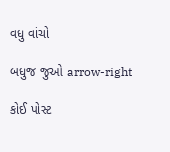વધુ વાંચો

બધુજ જુઓ arrow-right

કોઈ પોસ્ટ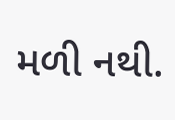મળી નથી.